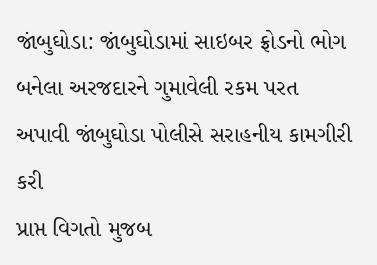જાંબુઘોડા: જાંબુઘોડામાં સાઇબર ફ્રોડનો ભોગ બનેલા અરજદારને ગુમાવેલી રકમ પરત અપાવી જાંબુઘોડા પોલીસે સરાહનીય કામગીરી કરી
પ્રાપ્ત વિગતો મુજબ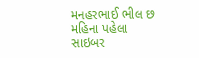મનહરભાઈ ભીલ છ મહિના પહેલા સાઇબર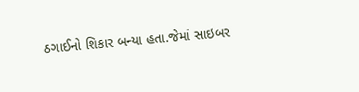ઠગાઈનો શિકાર બન્યા હતા.જેમાં સાઇબર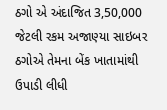ઠગો એ અંદાજિત 3,50,000 જેટલી રકમ અજાણ્યા સાઇબર ઠગોએ તેમના બેંક ખાતામાંથી ઉપાડી લીધી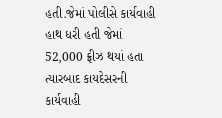હતી.જેમાં પોલીસે કાર્યવાહી હાથ ધરી હતી જેમાં 52,000 ફ્રીઝ થયાં હતા ત્યારબાદ કાયદેસરની કાર્યવાહી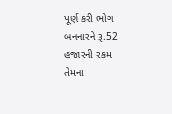પૂર્ણ કરી ભોગ બનનારને રૂ.52 હજારની રકમ તેમના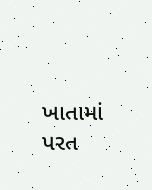ખાતામાં પરત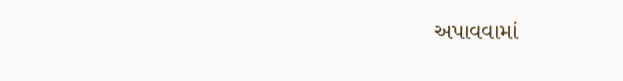અપાવવામાં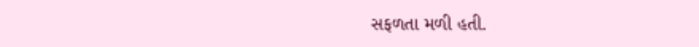સફળતા મળી હતી.